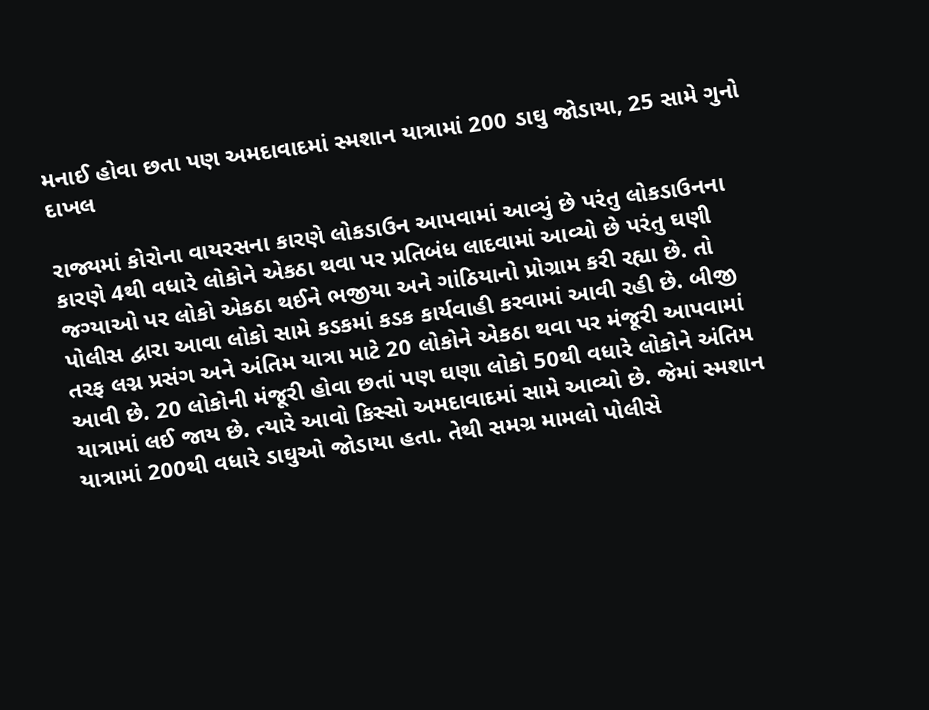મનાઈ હોવા છતા પણ અમદાવાદમાં સ્મશાન યાત્રામાં 200 ડાઘુ જોડાયા, 25 સામે ગુનો દાખલ

રાજ્યમાં કોરોના વાયરસના કારણે લોકડાઉન આપવામાં આવ્યું છે પરંતુ લોકડાઉનના કારણે 4થી વધારે લોકોને એકઠા થવા પર પ્રતિબંધ લાદવામાં આવ્યો છે પરંતુ ઘણી જગ્યાઓ પર લોકો એકઠા થઈને ભજીયા અને ગાંઠિયાનો પ્રોગ્રામ કરી રહ્યા છે. તો પોલીસ દ્વારા આવા લોકો સામે કડકમાં કડક કાર્યવાહી કરવામાં આવી રહી છે. બીજી તરફ લગ્ન પ્રસંગ અને અંતિમ યાત્રા માટે 20 લોકોને એકઠા થવા પર મંજૂરી આપવામાં આવી છે. 20 લોકોની મંજૂરી હોવા છતાં પણ ઘણા લોકો 50થી વધારે લોકોને અંતિમ યાત્રામાં લઈ જાય છે. ત્યારે આવો કિસ્સો અમદાવાદમાં સામે આવ્યો છે. જેમાં સ્મશાન યાત્રામાં 200થી વધારે ડાઘુઓ જોડાયા હતા. તેથી સમગ્ર મામલો પોલીસે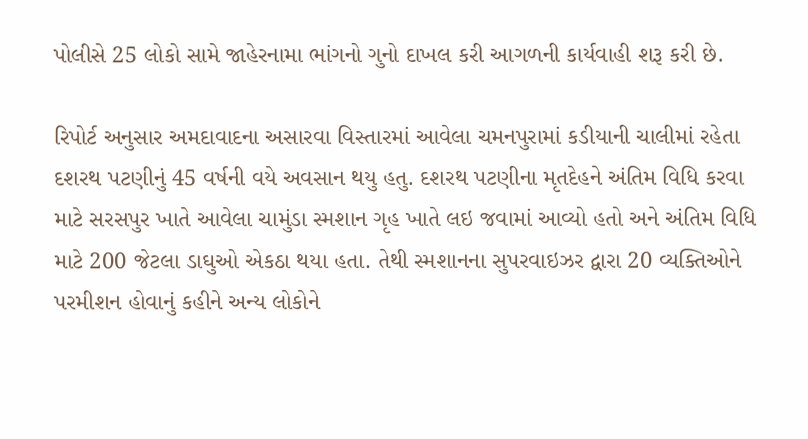પોલીસે 25 લોકો સામે જાહેરનામા ભાંગનો ગુનો દાખલ કરી આગળની કાર્યવાહી શરૂ કરી છે.

રિપોર્ટ અનુસાર અમદાવાદના અસારવા વિસ્તારમાં આવેલા ચમનપુરામાં કડીયાની ચાલીમાં રહેતા દશરથ પટણીનું 45 વર્ષની વયે અવસાન થયુ હતુ. દશરથ પટણીના મૃતદેહને અંતિમ વિધિ કરવા માટે સરસપુર ખાતે આવેલા ચામુંડા સ્મશાન ગૃહ ખાતે લઇ જવામાં આવ્યો હતો અને અંતિમ વિધિ માટે 200 જેટલા ડાઘુઓ એકઠા થયા હતા. તેથી સ્મશાનના સુપરવાઇઝર દ્વારા 20 વ્યક્તિઓને પરમીશન હોવાનું કહીને અન્ય લોકોને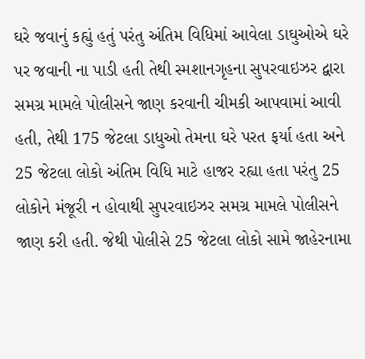ઘરે જવાનું કહ્યું હતું પરંતુ અંતિમ વિધિમાં આવેલા ડાઘુઓએ ઘરે પર જવાની ના પાડી હતી તેથી સ્મશાનગૃહના સુપરવાઇઝર દ્વારા સમગ્ર મામલે પોલીસને જાણ કરવાની ચીમકી આપવામાં આવી હતી, તેથી 175 જેટલા ડાધુઓ તેમના ઘરે પરત ફર્યા હતા અને 25 જેટલા લોકો અંતિમ વિધિ માટે હાજર રહ્યા હતા પરંતુ 25 લોકોને મંજૂરી ન હોવાથી સુપરવાઇઝર સમગ્ર મામલે પોલીસને જાણ કરી હતી. જેથી પોલીસે 25 જેટલા લોકો સામે જાહેરનામા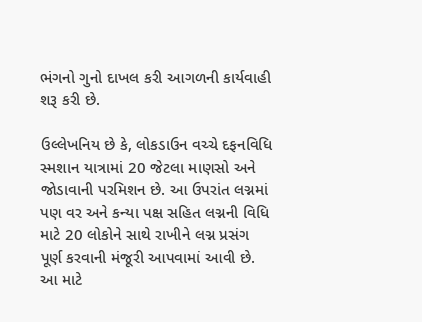ભંગનો ગુનો દાખલ કરી આગળની કાર્યવાહી શરૂ કરી છે.

ઉલ્લેખનિય છે કે, લોકડાઉન વચ્ચે દફનવિધિ સ્મશાન યાત્રામાં 20 જેટલા માણસો અને જોડાવાની પરમિશન છે. આ ઉપરાંત લગ્નમાં પણ વર અને કન્યા પક્ષ સહિત લગ્નની વિધિ માટે 20 લોકોને સાથે રાખીને લગ્ન પ્રસંગ પૂર્ણ કરવાની મંજૂરી આપવામાં આવી છે. આ માટે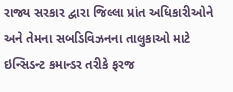રાજ્ય સરકાર દ્વારા જિલ્લા પ્રાંત અધિકારીઓને અને તેમના સબડિવિઝનના તાલુકાઓ માટે ઇન્સિડન્ટ કમાન્ડર તરીકે ફરજ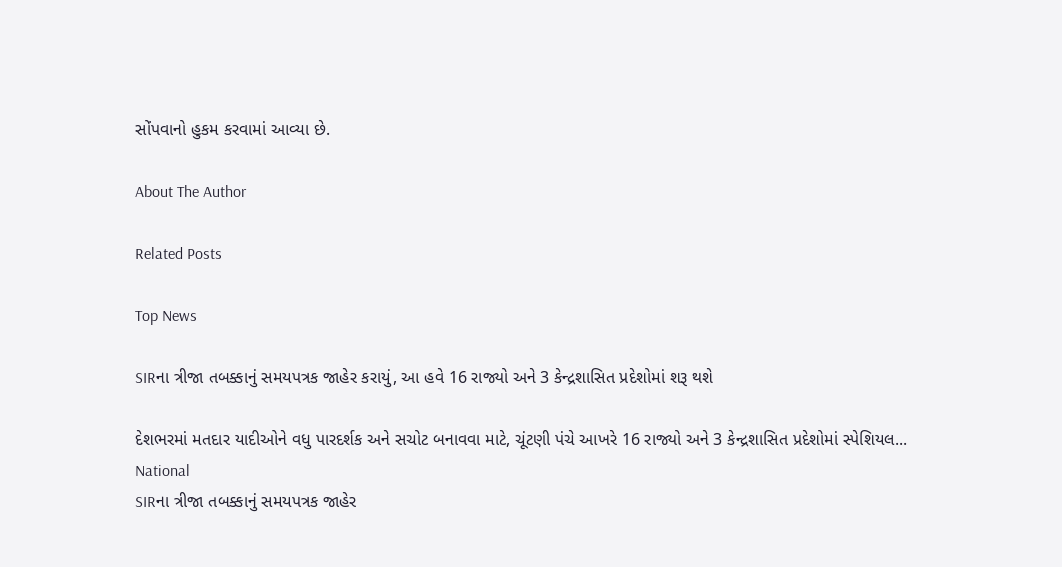સોંપવાનો હુકમ કરવામાં આવ્યા છે.

About The Author

Related Posts

Top News

SIRના ત્રીજા તબક્કાનું સમયપત્રક જાહેર કરાયું, આ હવે 16 રાજ્યો અને 3 કેન્દ્રશાસિત પ્રદેશોમાં શરૂ થશે

દેશભરમાં મતદાર યાદીઓને વધુ પારદર્શક અને સચોટ બનાવવા માટે, ચૂંટણી પંચે આખરે 16 રાજ્યો અને 3 કેન્દ્રશાસિત પ્રદેશોમાં સ્પેશિયલ...
National
SIRના ત્રીજા તબક્કાનું સમયપત્રક જાહેર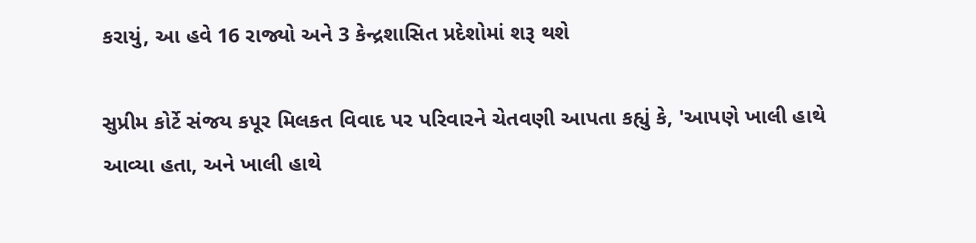કરાયું, આ હવે 16 રાજ્યો અને 3 કેન્દ્રશાસિત પ્રદેશોમાં શરૂ થશે

સુપ્રીમ કોર્ટે સંજય કપૂર મિલકત વિવાદ પર પરિવારને ચેતવણી આપતા કહ્યું કે, 'આપણે ખાલી હાથે આવ્યા હતા, અને ખાલી હાથે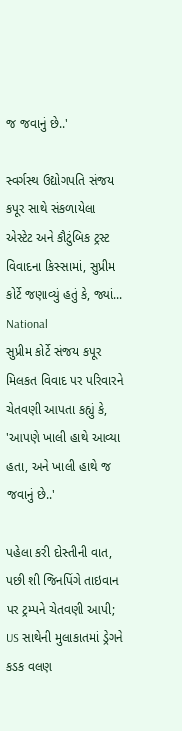જ જવાનું છે..'

સ્વર્ગસ્થ ઉદ્યોગપતિ સંજય કપૂર સાથે સંકળાયેલા એસ્ટેટ અને કૌટુંબિક ટ્રસ્ટ વિવાદના કિસ્સામાં, સુપ્રીમ કોર્ટે જણાવ્યું હતું કે, જ્યાં...
National
સુપ્રીમ કોર્ટે સંજય કપૂર મિલકત વિવાદ પર પરિવારને ચેતવણી આપતા કહ્યું કે, 'આપણે ખાલી હાથે આવ્યા હતા, અને ખાલી હાથે જ જવાનું છે..'

પહેલા કરી દોસ્તીની વાત, પછી શી જિનપિંગે તાઇવાન પર ટ્રમ્પને ચેતવણી આપી; US સાથેની મુલાકાતમાં ડ્રેગને કડક વલણ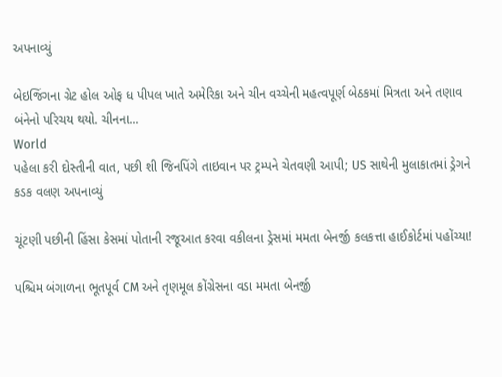અપનાવ્યું

બેઇજિંગના ગ્રેટ હોલ ઓફ ધ પીપલ ખાતે અમેરિકા અને ચીન વચ્ચેની મહત્વપૂર્ણ બેઠકમાં મિત્રતા અને તણાવ બંનેનો પરિચય થયો. ચીનના...
World
પહેલા કરી દોસ્તીની વાત, પછી શી જિનપિંગે તાઇવાન પર ટ્રમ્પને ચેતવણી આપી; US સાથેની મુલાકાતમાં ડ્રેગને કડક વલણ અપનાવ્યું

ચૂંટણી પછીની હિંસા કેસમાં પોતાની રજૂઆત કરવા વકીલના ડ્રેસમાં મમતા બેનર્જી કલકત્તા હાઈકોર્ટમાં પહોંચ્યા!

પશ્ચિમ બંગાળના ભૂતપૂર્વ CM અને તૃણમૂલ કોંગ્રેસના વડા મમતા બેનર્જી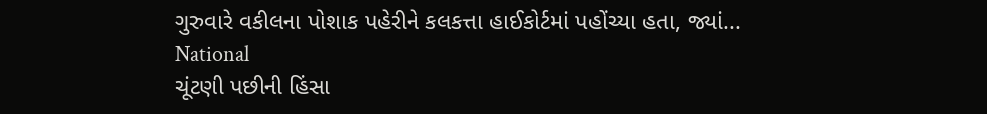ગુરુવારે વકીલના પોશાક પહેરીને કલકત્તા હાઈકોર્ટમાં પહોંચ્યા હતા, જ્યાં...
National
ચૂંટણી પછીની હિંસા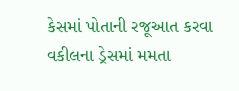કેસમાં પોતાની રજૂઆત કરવા વકીલના ડ્રેસમાં મમતા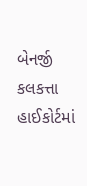બેનર્જી કલકત્તા હાઈકોર્ટમાં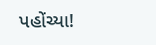પહોંચ્યા!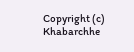Copyright (c) Khabarchhe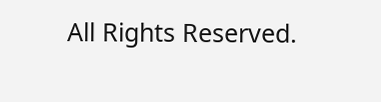All Rights Reserved.